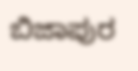ಬಿಜಾಪುರ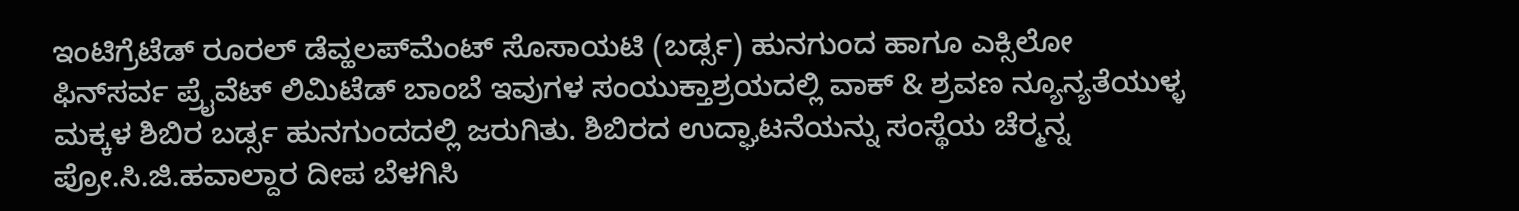ಇಂಟಿಗ್ರೆಟೆಡ್ ರೂರಲ್ ಡೆವ್ಹಲಪ್‌ಮೆಂಟ್ ಸೊಸಾಯಟಿ (ಬರ್ಡ್ಸ) ಹುನಗುಂದ ಹಾಗೂ ಎಕ್ಸಿಲೋ ಫಿನ್‌ಸರ್ವ ಪ್ರೈವೆಟ್ ಲಿಮಿಟೆಡ್ ಬಾಂಬೆ ಇವುಗಳ ಸಂಯುಕ್ತಾಶ್ರಯದಲ್ಲಿ ವಾಕ್ & ಶ್ರವಣ ನ್ಯೂನ್ಯತೆಯುಳ್ಳ ಮಕ್ಕಳ ಶಿಬಿರ ಬರ್ಡ್ಸ ಹುನಗುಂದದಲ್ಲಿ ಜರುಗಿತು. ಶಿಬಿರದ ಉದ್ಘಾಟನೆಯನ್ನು ಸಂಸ್ಥೆಯ ಚೆರ‍್ಮನ್ನ ಪ್ರೋ.ಸಿ.ಜಿ.ಹವಾಲ್ದಾರ ದೀಪ ಬೆಳಗಿಸಿ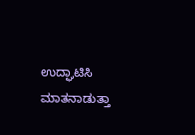ಉದ್ಘಾಟಿಸಿ ಮಾತನಾಡುತ್ತಾ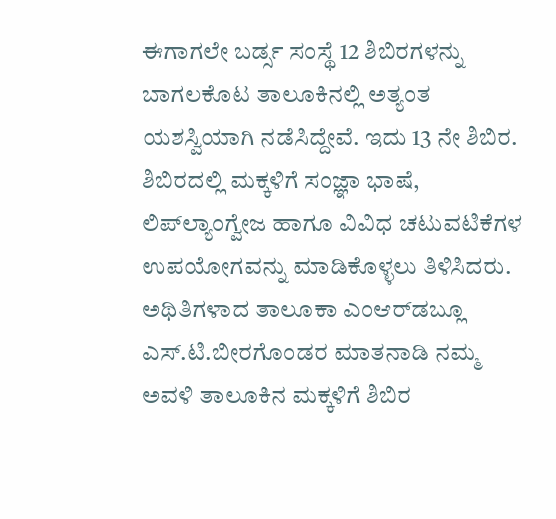ಈಗಾಗಲೇ ಬರ್ಡ್ಸ ಸಂಸ್ಥೆ 12 ಶಿಬಿರಗಳನ್ನು ಬಾಗಲಕೊಟ ತಾಲೂಕಿನಲ್ಲಿ ಅತ್ಯಂತ ಯಶಸ್ವಿಯಾಗಿ ನಡೆಸಿದ್ದೇವೆ. ಇದು 13 ನೇ ಶಿಬಿರ. ಶಿಬಿರದಲ್ಲಿ ಮಕ್ಕಳಿಗೆ ಸಂಜ್ಞಾ ಭಾಷೆ, ಲಿಪ್‌ಲ್ಯಾಂಗ್ವೇಜ ಹಾಗೂ ವಿವಿಧ ಚಟುವಟಿಕೆಗಳ ಉಪಯೋಗವನ್ನು ಮಾಡಿಕೊಳ್ಳಲು ತಿಳಿಸಿದರು. ಅಥಿತಿಗಳಾದ ತಾಲೂಕಾ ಎಂಆರ್‌ಡಬ್ಲೂ ಎಸ್.ಟಿ.ಬೀರಗೊಂಡರ ಮಾತನಾಡಿ ನಮ್ಮ ಅವಳಿ ತಾಲೂಕಿನ ಮಕ್ಕಳಿಗೆ ಶಿಬಿರ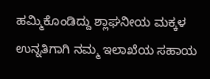ಹಮ್ಮಿಕೊಂಡಿದ್ದು ಶ್ಲಾಘನೀಯ ಮಕ್ಕಳ ಉನ್ನತಿಗಾಗಿ ನಮ್ಮ ಇಲಾಖೆಯ ಸಹಾಯ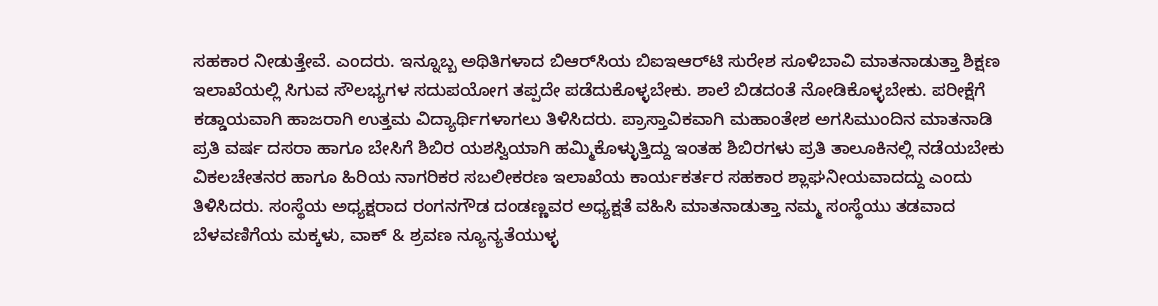ಸಹಕಾರ ನೀಡುತ್ತೇವೆ. ಎಂದರು. ಇನ್ನೂಬ್ಬ ಅಥಿತಿಗಳಾದ ಬಿಆರ್‌ಸಿಯ ಬಿಐಇಆರ್‌ಟಿ ಸುರೇಶ ಸೂಳಿಬಾವಿ ಮಾತನಾಡುತ್ತಾ ಶಿಕ್ಷಣ ಇಲಾಖೆಯಲ್ಲಿ ಸಿಗುವ ಸೌಲಭ್ಯಗಳ ಸದುಪಯೋಗ ತಪ್ಪದೇ ಪಡೆದುಕೊಳ್ಳಬೇಕು. ಶಾಲೆ ಬಿಡದಂತೆ ನೋಡಿಕೊಳ್ಳಬೇಕು. ಪರೀಕ್ಷೆಗೆ ಕಡ್ಡಾಯವಾಗಿ ಹಾಜರಾಗಿ ಉತ್ತಮ ವಿದ್ಯಾರ್ಥಿಗಳಾಗಲು ತಿಳಿಸಿದರು. ಪ್ರಾಸ್ತಾವಿಕವಾಗಿ ಮಹಾಂತೇಶ ಅಗಸಿಮುಂದಿನ ಮಾತನಾಡಿ ಪ್ರತಿ ವರ್ಷ ದಸರಾ ಹಾಗೂ ಬೇಸಿಗೆ ಶಿಬಿರ ಯಶಸ್ವಿಯಾಗಿ ಹಮ್ಮಿಕೊಳ್ಳುತ್ತಿದ್ದು ಇಂತಹ ಶಿಬಿರಗಳು ಪ್ರತಿ ತಾಲೂಕಿನಲ್ಲಿ ನಡೆಯಬೇಕು ವಿಕಲಚೇತನರ ಹಾಗೂ ಹಿರಿಯ ನಾಗರಿಕರ ಸಬಲೀಕರಣ ಇಲಾಖೆಯ ಕಾರ್ಯಕರ್ತರ ಸಹಕಾರ ಶ್ಲಾಘನೀಯವಾದದ್ದು ಎಂದು ತಿಳಿಸಿದರು. ಸಂಸ್ಥೆಯ ಅಧ್ಯಕ್ಷರಾದ ರಂಗನಗೌಡ ದಂಡಣ್ಣವರ ಅಧ್ಯಕ್ಷತೆ ವಹಿಸಿ ಮಾತನಾಡುತ್ತಾ ನಮ್ಮ ಸಂಸ್ಥೆಯು ತಡವಾದ ಬೆಳವಣಿಗೆಯ ಮಕ್ಕಳು, ವಾಕ್ & ಶ್ರವಣ ನ್ಯೂನ್ಯತೆಯುಳ್ಳ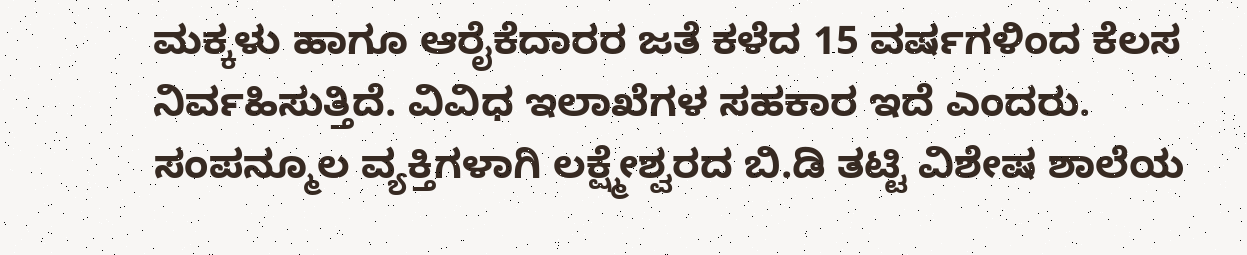ಮಕ್ಕಳು ಹಾಗೂ ಆರೈಕೆದಾರರ ಜತೆ ಕಳೆದ 15 ವರ್ಷಗಳಿಂದ ಕೆಲಸ ನಿರ್ವಹಿಸುತ್ತಿದೆ. ವಿವಿಧ ಇಲಾಖೆಗಳ ಸಹಕಾರ ಇದೆ ಎಂದರು. ಸಂಪನ್ಮೂಲ ವ್ಯಕ್ತಿಗಳಾಗಿ ಲಕ್ಷ್ಮೇಶ್ವರದ ಬಿ.ಡಿ ತಟ್ಟಿ ವಿಶೇಷ ಶಾಲೆಯ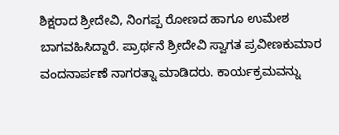ಶಿಕ್ಷರಾದ ಶ್ರೀದೇವಿ, ನಿಂಗಪ್ಪ ರೋಣದ ಹಾಗೂ ಉಮೇಶ ಬಾಗವಹಿಸಿದ್ದಾರೆ. ಪ್ರಾರ್ಥನೆ ಶ್ರೀದೇವಿ ಸ್ವಾಗತ ಪ್ರವೀಣಕುಮಾರ ವಂದನಾರ್ಪಣೆ ನಾಗರತ್ನಾ ಮಾಡಿದರು. ಕಾರ್ಯಕ್ರಮವನ್ನು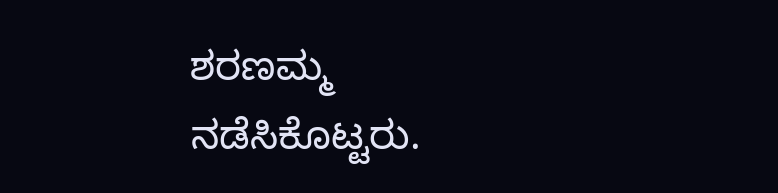ಶರಣಮ್ಮ ನಡೆಸಿಕೊಟ್ಟರು.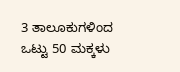3 ತಾಲೂಕುಗಳಿಂದ ಒಟ್ಟು 50 ಮಕ್ಕಳು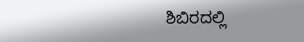ಶಿಬಿರದಲ್ಲಿ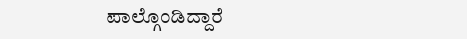ಪಾಲ್ಗೊಂಡಿದ್ದಾರೆ